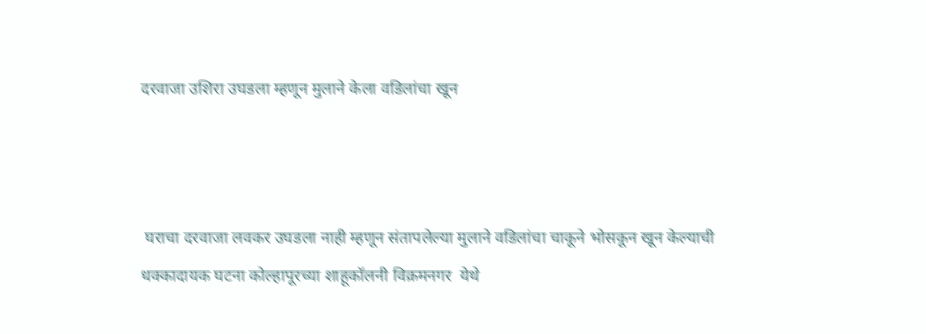दरवाजा उशिरा उघडला म्हणून मुलाने केला वडिलांचा खून



 घराचा दरवाजा लवकर उघडला नाही म्हणून संतापलेल्या मुलाने वडिलांचा चाकूने भोसकून खून केल्याची धक्कादायक घटना कोल्हापूरच्या शाहूकॉलनी विक्रमनगर  येथे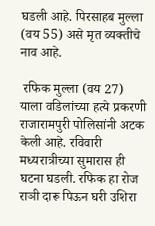घडली आहे. पिरसाहब मुल्ला (वय 55) असे मृत व्यक्तीचे नाव आहे.

 रफिक मुल्ला (वय 27) याला वडिलांच्या हत्ये प्रकरणी राजारामपुरी पोलिसांनी अटक  केली आहे. रविवारी मध्यरात्रीच्या सुमारास ही घटना घडली. रफिक हा रोज राञी दारू पिऊन घरी उशिरा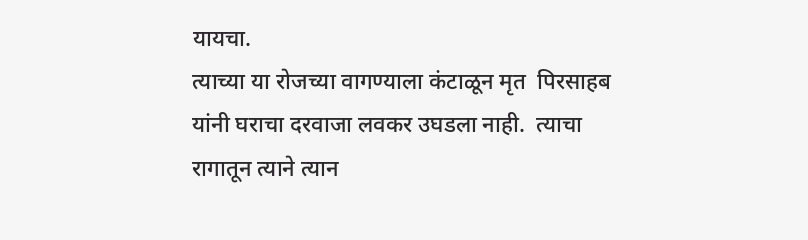यायचा.
त्याच्या या रोजच्या वागण्याला कंटाळून मृत  पिरसाहब  यांनी घराचा दरवाजा लवकर उघडला नाही.  त्याचा रागातून त्याने त्यान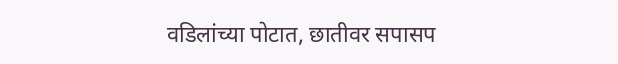वडिलांच्या पोटात, छातीवर सपासप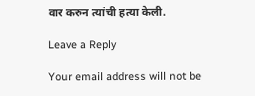वार करुन त्यांची हत्या केली.

Leave a Reply

Your email address will not be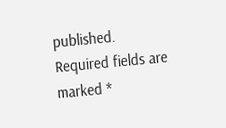published. Required fields are marked *